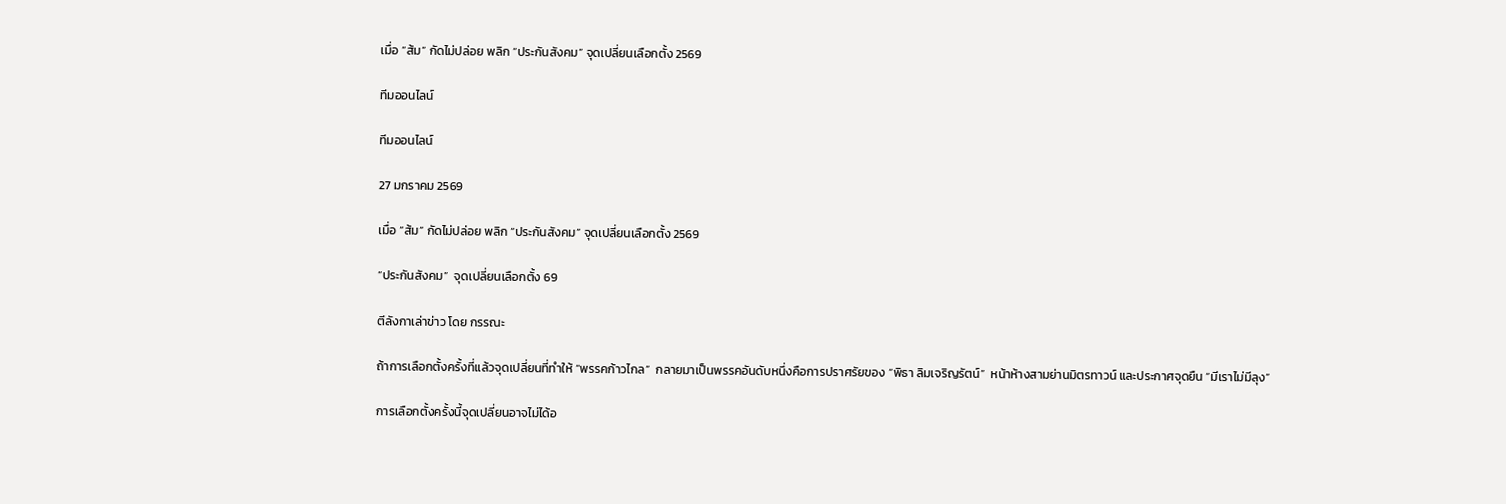เมื่อ “ส้ม” กัดไม่ปล่อย พลิก “ประกันสังคม” จุดเปลี่ยนเลือกตั้ง 2569

ทีมออนไลน์

ทีมออนไลน์

27 มกราคม 2569

เมื่อ “ส้ม” กัดไม่ปล่อย พลิก “ประกันสังคม” จุดเปลี่ยนเลือกตั้ง 2569

“ประกันสังคม”  จุดเปลี่ยนเลือกตั้ง 69

ตีลังกาเล่าข่าว โดย กรรณะ

ถ้าการเลือกตั้งครั้งที่แล้วจุดเปลี่ยนที่ทำให้ “พรรคก้าวไกล”  กลายมาเป็นพรรคอันดับหนึ่งคือการปราศรัยของ “พิธา ลิมเจริญรัตน์”  หน้าห้างสามย่านมิตรทาวน์ และประกาศจุดยืน “มีเราไม่มีลุง”

การเลือกตั้งครั้งนี้จุดเปลี่ยนอาจไม่ได้อ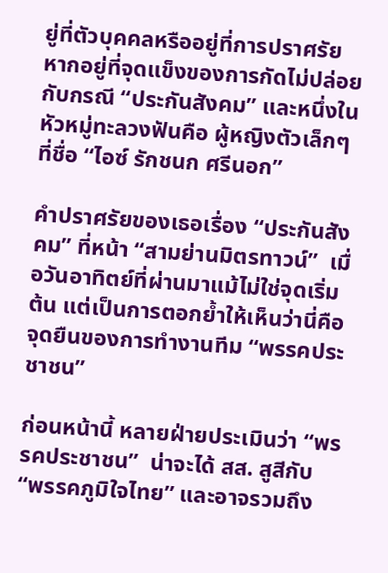ยู่ที่ตัวบุคคลหรืออยู่ที่การปราศรัย หากอยู่ที่จุดแข็งของการกัดไม่ปล่อยกับกรณี “ประกันสังคม” และหนึ่งในหัวหมู่ทะลวงฟันคือ ผู้หญิงตัวเล็กๆ ที่ชื่อ “ไอซ์ รักชนก ศรีนอก”

คำปราศรัยของเธอเรื่อง “ประกันสังคม” ที่หน้า “สามย่านมิตรทาวน์”  เมื่อวันอาทิตย์ที่ผ่านมาแม้ไม่ใช่จุดเริ่มต้น แต่เป็นการตอกย้ำให้เห็นว่านี่คือจุดยืนของการทำงานทีม “พรรคประชาชน”

ก่อนหน้านี้ หลายฝ่ายประเมินว่า “พรรคประชาชน”  น่าจะได้ สส. สูสีกับ “พรรคภูมิใจไทย” และอาจรวมถึง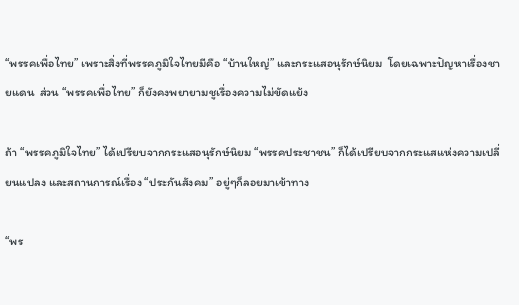“พรรคเพื่อไทย” เพราะสิ่งที่พรรคภูมิใจไทยมีคือ “บ้านใหญ่” และกระแสอนุรักษ์นิยม  โดยเฉพาะปัญหาเรื่องชายแดน  ส่วน “พรรคเพื่อไทย” ก็ยังคงพยายามชูเรื่องความไม่ขัดแย้ง

ถ้า “พรรคภูมิใจไทย” ได้เปรียบจากกระแสอนุรักษ์นิยม “พรรคประชาชน” ก็ได้เปรียบจากกระแสแห่งความเปลี่ยนแปลง และสถานการณ์เรื่อง “ประกันสังคม” อยู่ๆก็ลอยมาเข้าทาง

“พร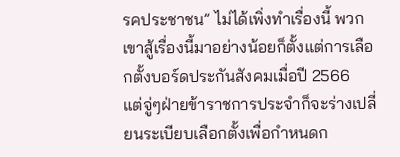รคประชาชน” ไม่ได้เพิ่งทำเรื่องนี้ พวกเขาสู้เรื่องนี้มาอย่างน้อยก็ตั้งแต่การเลือกตั้งบอร์ดประกันสังคมเมื่อปี 2566  แต่จู่ๆฝ่ายข้าราชการประจำก็จะร่างเปลี่ยนระเบียบเลือกตั้งเพื่อกำหนดก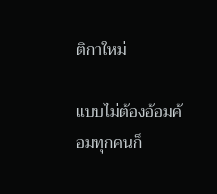ติกาใหม่

แบบไม่ต้องอ้อมค้อมทุกคนก็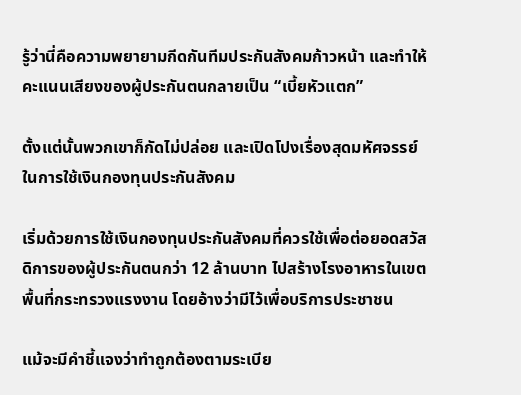รู้ว่านี่คือความพยายามกีดกันทีมประกันสังคมก้าวหน้า และทำให้คะแนนเสียงของผู้ประกันตนกลายเป็น “เบี้ยหัวแตก”

ตั้งแต่นั้นพวกเขาก็กัดไม่ปล่อย และเปิดโปงเรื่องสุดมหัศจรรย์ในการใช้เงินกองทุนประกันสังคม

เริ่มด้วยการใช้เงินกองทุนประกันสังคมที่ควรใช้เพื่อต่อยอดสวัสดิการของผู้ประกันตนกว่า 12 ล้านบาท ไปสร้างโรงอาหารในเขตพื้นที่กระทรวงแรงงาน โดยอ้างว่ามีไว้เพื่อบริการประชาชน

แม้จะมีคำชี้แจงว่าทำถูกต้องตามระเบีย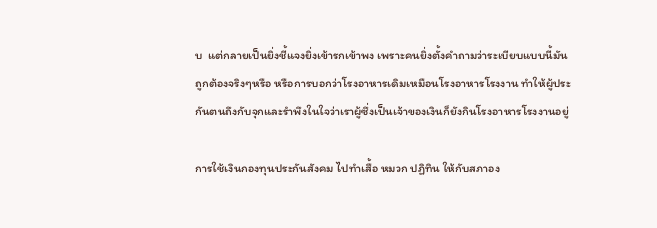บ  แต่กลายเป็นยิ่งชี้แจงยิ่งเข้ารกเข้าพง เพราะคนยิ่งตั้งคำถามว่าระเบียบแบบนี้มันถูกต้องจริงๆหรือ หรือการบอกว่าโรงอาหารเดิมเหมือนโรงอาหารโรงงาน ทำให้ผู้ประกันตนถึงกับจุกและรำพึงในใจว่าเราผู้ซึ่งเป็นเจ้าของเงินก็ยังกินโรงอาหารโรงงานอยู่

การใช้เงินกองทุนประกันสังคม ไปทำเสื้อ หมวก ปฏิทิน ให้กับสภาอง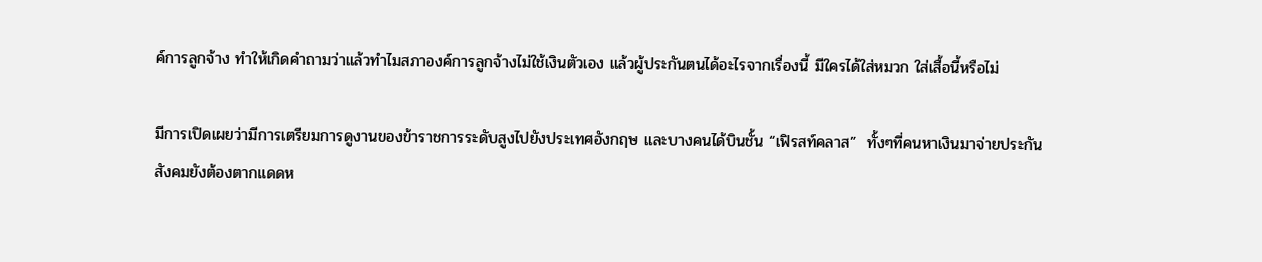ค์การลูกจ้าง ทำให้เกิดคำถามว่าแล้วทำไมสภาองค์การลูกจ้างไม่ใช้เงินตัวเอง แล้วผู้ประกันตนได้อะไรจากเรื่องนี้ มีใครได้ใส่หมวก ใส่เสื้อนี้หรือไม่

มีการเปิดเผยว่ามีการเตรียมการดูงานของข้าราชการระดับสูงไปยังประเทศอังกฤษ และบางคนได้บินชั้น “เฟิรสท์คลาส”  ทั้งๆที่คนหาเงินมาจ่ายประกันสังคมยังต้องตากแดดห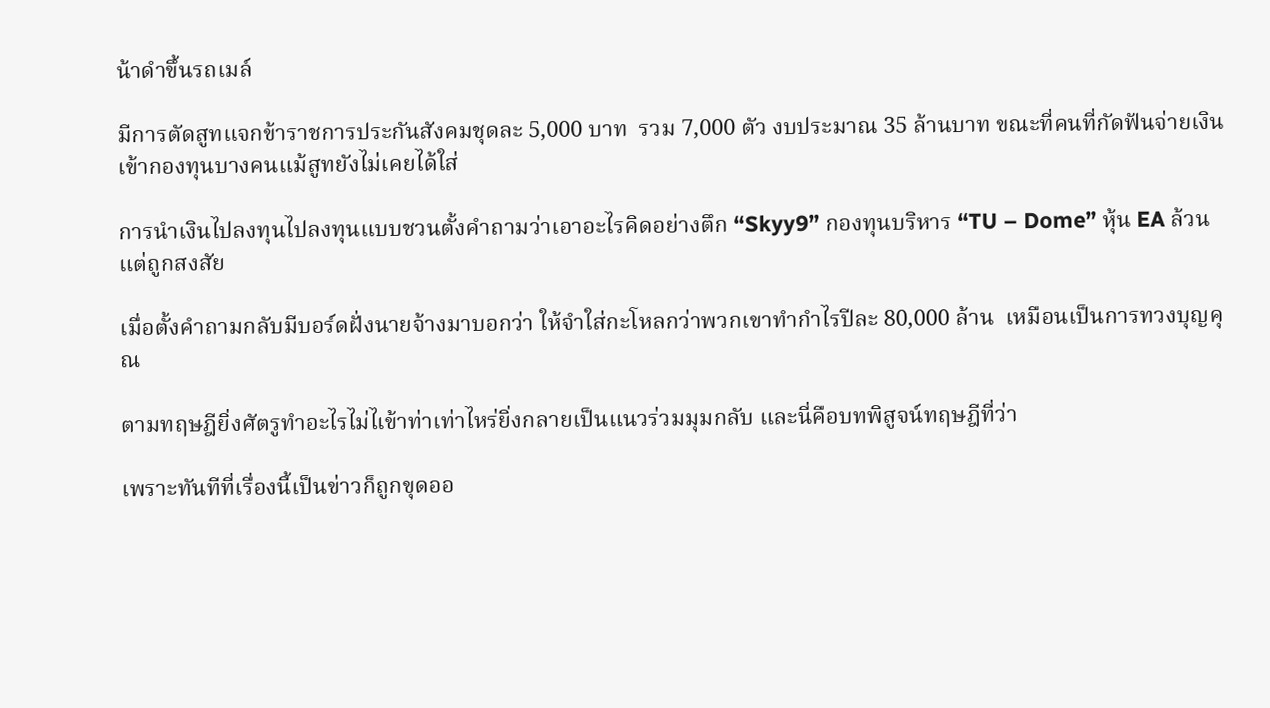น้าดำขึ้นรถเมล์

มีการตัดสูทแจกข้าราชการประกันสังคมชุดละ 5,000 บาท  รวม 7,000 ตัว งบประมาณ 35 ล้านบาท ขณะที่คนที่กัดฟันจ่ายเงินเข้ากองทุนบางคนแม้สูทยังไม่เคยได้ใส่

การนำเงินไปลงทุนไปลงทุนแบบชวนตั้งคำถามว่าเอาอะไรคิดอย่างตึก “Skyy9” กองทุนบริหาร “TU – Dome” หุ้น EA ล้วนแต่ถูกสงสัย

เมื่อตั้งคำถามกลับมีบอร์ดฝั่งนายจ้างมาบอกว่า ให้จำใส่กะโหลกว่าพวกเขาทำกำไรปีละ 80,000 ล้าน  เหมือนเป็นการทวงบุญคุณ

ตามทฤษฎียิ่งศัตรูทำอะไรไม่ไเข้าท่าเท่าไหร่ยิ่งกลายเป็นแนวร่วมมุมกลับ และนี่คือบทพิสูจน์ทฤษฎีที่ว่า

เพราะทันทีที่เรื่องนี้เป็นข่าวก็ถูกขุดออ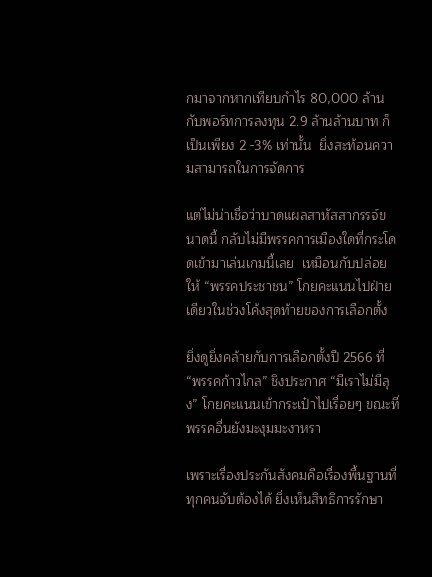กมาจากหากเทียบกำไร 80,000 ล้าน กับพอร์ทการลงทุน 2.9 ล้านล้านบาท ก็เป็นเพียง 2 -3% เท่านั้น  ยิ่งสะท้อนความสามารถในการจัดการ

แต่ไม่น่าเชื่อว่าบาดแผลสาหัสสากรรจ์ขนาดนี้ กลับไม่มีพรรคการเมืองใดที่กระโดดเข้ามาเล่นเกมนี้เลย  เหมือนกับปล่อยให้ “พรรคประชาชน” โกยคะแนนไปฝ่ายเดียวในช่วงโค้งสุดท้ายของการเลือกตั้ง

ยิ่งดูยิ่งคล้ายกับการเลือกตั้งปี 2566 ที่ “พรรคก้าวไกล” ชิงประกาศ “มีเราไม่มีลุง” โกยคะแนนเข้ากระเป๋าไปเรื่อยๆ ขณะที่พรรคอื่นยังมะงุมมะงาหรา

เพราะเรื่องประกันสังคมคือเรื่องพื้นฐานที่ทุกคนจับต้องได้ ยิ่งเห็นสิทธิการรักษา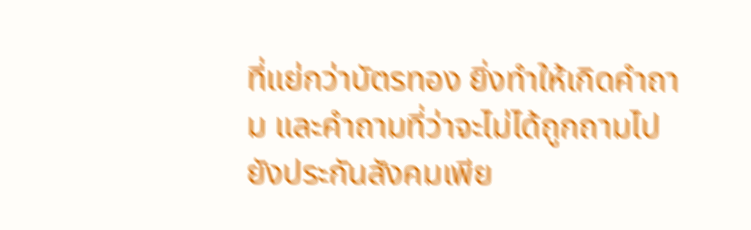ที่แย่กว่าบัตรทอง ยิ่งทำให้เกิดคำถาม และคำถามที่ว่าจะไม่ได้ถูกถามไปยังประกันสังคมเพีย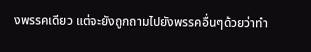งพรรคเดียว แต่จะยังถูกถามไปยังพรรคอื่นๆด้วยว่าทำ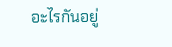อะไรกันอยู่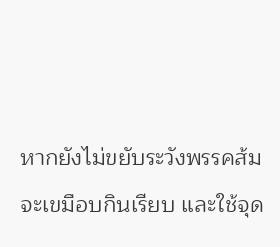หากยังไม่ขยับระวังพรรคส้มจะเขมือบกินเรียบ และใช้จุด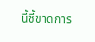นี้ชี้ขาดการ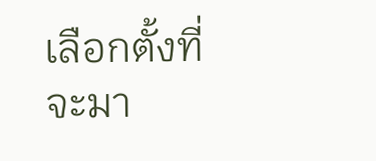เลือกตั้งที่จะมา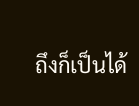ถึงก็เป็นได้